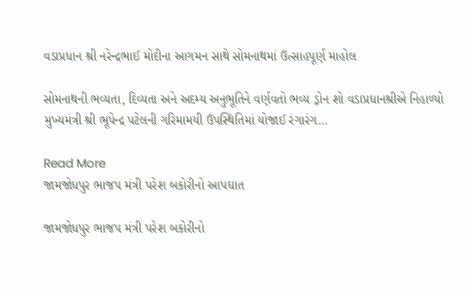વડાપ્રધાન શ્રી નરેન્દ્રભાઈ મોદીના આગમન સાથે સોમનાથમાં ઉત્સાહપૂર્ણ માહોલ

સોમનાથની ભવ્યતા, દિવ્યતા અને અદમ્ય અનુભૂતિને વર્ણવતો ભવ્ય ડ્રોન શો વડાપ્રધાનશ્રીએ નિહાળ્યો મુખ્યમંત્રી શ્રી ભૂપેન્દ્ર પટેલની ગરિમામયી ઉપસ્થિતિમાં યોજાઈ રંગારંગ…

Read More
જામજોધપુર ભાજપ મંત્રી પરેશ બકોરીનો આપઘાત

જામજોધપુર ભાજપ મંત્રી પરેશ બકોરીનો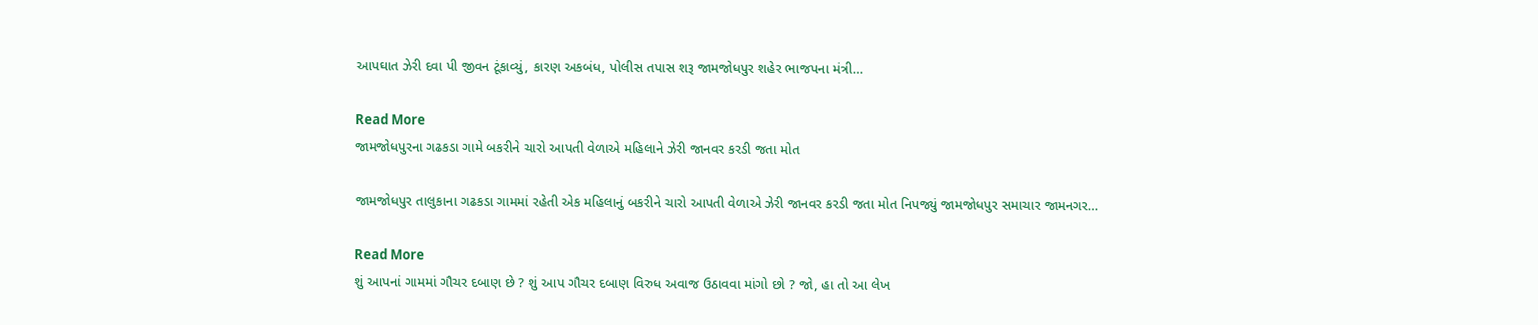આપઘાત ઝેરી દવા પી જીવન ટૂંકાવ્યું, કારણ અકબંધ, પોલીસ તપાસ શરૂ જામજોધપુર શહેર ભાજપના મંત્રી…

Read More
જામજોધપુરના ગઢકડા ગામે બકરીને ચારો આપતી વેળાએ મહિલાને ઝેરી જાનવર કરડી જતા મોત

જામજોધપુર તાલુકાના ગઢકડા ગામમાં રહેતી એક મહિલાનું બકરીને ચારો આપતી વેળાએ ઝેરી જાનવર કરડી જતા મોત નિપજ્યું જામજોધપુર સમાચાર જામનગર…

Read More
શું આપનાં ગામમાં ગૌચર દબાણ છે ? શું આપ ગૌચર દબાણ વિરુધ અવાજ ઉઠાવવા માંગો છો ? જો, હા તો આ લેખ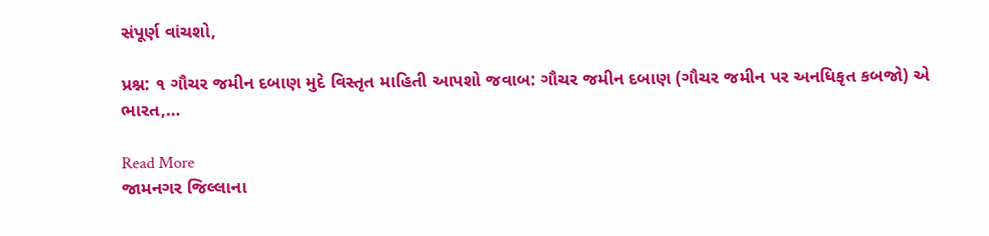સંપૂર્ણ વાંચશો,

પ્રશ્ન: ૧ ગૌચર જમીન દબાણ મુદે વિસ્તૃત માહિતી આપશો જવાબ: ગૌચર જમીન દબાણ (ગૌચર જમીન પર અનધિકૃત કબજો) એ ભારત,…

Read More
જામનગર જિલ્લાના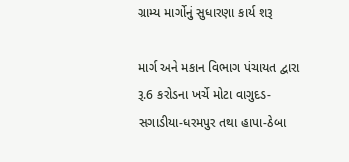ગ્રામ્ય માર્ગોનું સુધારણા કાર્ય શરૂ

માર્ગ અને મકાન વિભાગ પંચાયત દ્વારા રૂ.6 કરોડના ખર્ચે મોટા વાગુદડ-સગાડીયા-ધરમપુર તથા હાપા-ઠેબા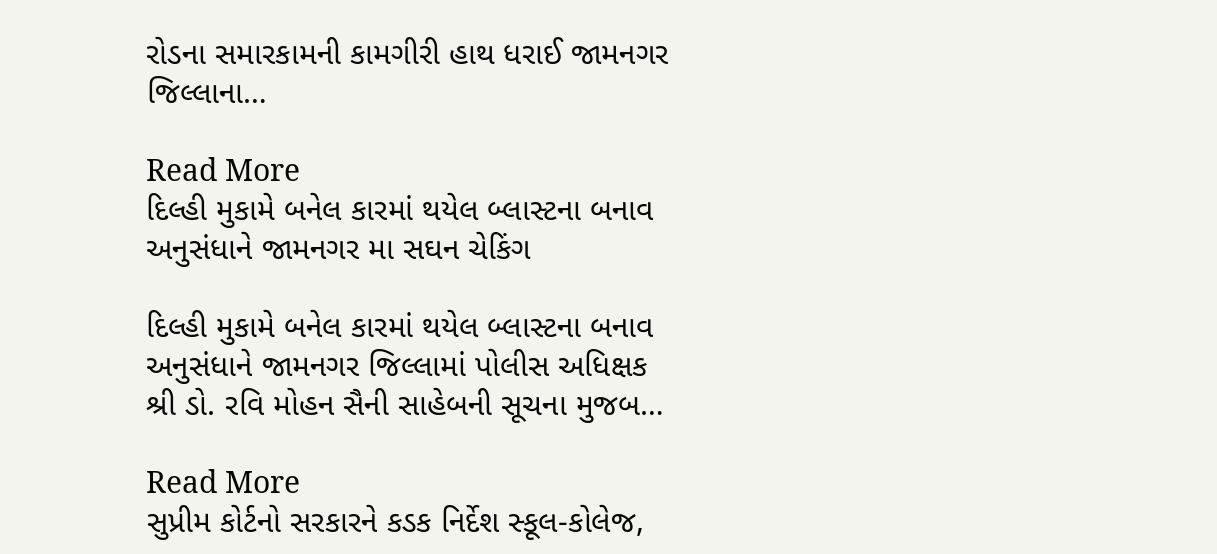રોડના સમારકામની કામગીરી હાથ ધરાઈ જામનગર જિલ્લાના…

Read More
દિલ્હી મુકામે બનેલ કારમાં થયેલ બ્લાસ્ટના બનાવ અનુસંધાને જામનગર મા સઘન ચેકિંગ

દિલ્હી મુકામે બનેલ કારમાં થયેલ બ્લાસ્ટના બનાવ અનુસંધાને જામનગર જિલ્લામાં પોલીસ અધિક્ષક શ્રી ડો. રવિ મોહન સૈની સાહેબની સૂચના મુજબ…

Read More
સુપ્રીમ કોર્ટનો સરકારને કડક નિર્દેશ સ્કૂલ-કોલેજ,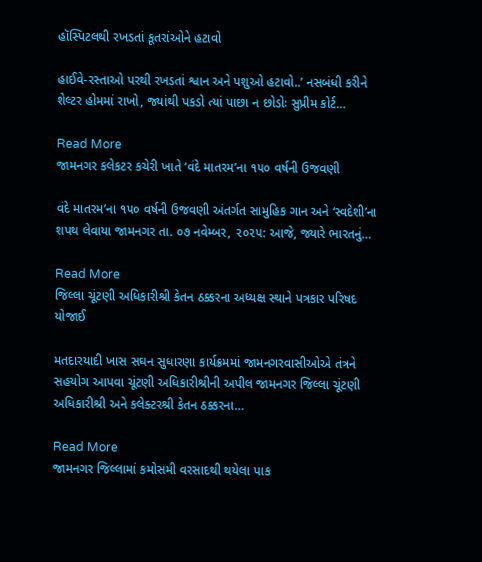હૉસ્પિટલથી રખડતાં કૂતરાંઓને હટાવો

હાઈવે-રસ્તાઓ પરથી રખડતાં શ્વાન અને પશુઓ હટાવો..’ નસબંધી કરીને શેલ્ટર હોમમાં રાખો, જ્યાંથી પકડો ત્યાં પાછા ન છોડોઃ સુપ્રીમ કોર્ટ…

Read More
જામનગર કલેકટર કચેરી ખાતે ‘વંદે માતરમ’ના ૧૫૦ વર્ષની ઉજવણી

વંદે માતરમ’ના ૧૫૦ વર્ષની ઉજવણી અંતર્ગત સામુહિક ગાન અને ‘સ્વદેશી’ના શપથ લેવાયા જામનગર તા. ૦૭ નવેમ્બર, ૨૦૨૫: આજે, જ્યારે ભારતનું…

Read More
જિલ્લા ચૂંટણી અધિકારીશ્રી કેતન ઠક્કરના અધ્યક્ષ સ્થાને પત્રકાર પરિષદ યોજાઈ

મતદારયાદી ખાસ સઘન સુધારણા કાર્યક્રમમાં જામનગરવાસીઓએ તંત્રને સહયોગ આપવા ચૂંટણી અધિકારીશ્રીની અપીલ જામનગર જિલ્લા ચૂંટણી અધિકારીશ્રી અને કલેક્ટરશ્રી કેતન ઠક્કરના…

Read More
જામનગર જિલ્લામાં કમોસમી વરસાદથી થયેલા પાક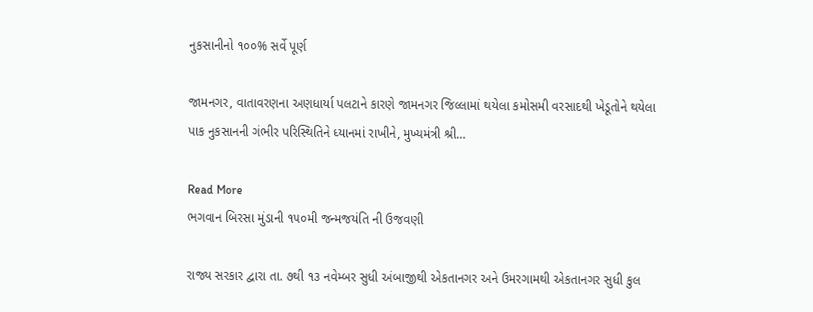નુકસાનીનો ૧૦૦% સર્વે પૂર્ણ

જામનગર, વાતાવરણના અણધાર્યા પલટાને કારણે જામનગર જિલ્લામાં થયેલા કમોસમી વરસાદથી ખેડૂતોને થયેલા પાક નુકસાનની ગંભીર પરિસ્થિતિને ધ્યાનમાં રાખીને, મુખ્યમંત્રી શ્રી…

Read More
ભગવાન બિરસા મુંડાની ૧૫૦મી જન્મજયંતિ ની ઉજવણી

રાજ્ય સરકાર દ્વારા તા. ૭થી ૧૩ નવેમ્બર સુધી અંબાજીથી એકતાનગર અને ઉમરગામથી એકતાનગર સુધી કુલ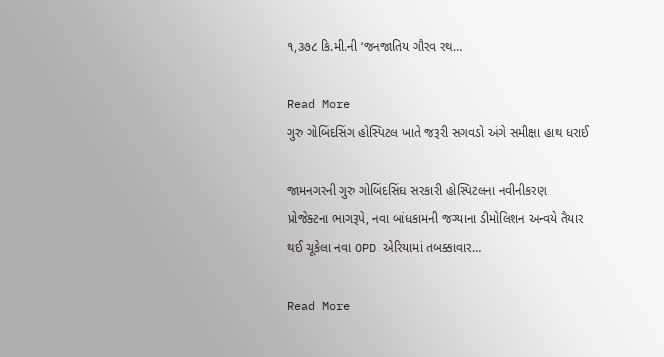૧,૩૭૮ કિ.મી.ની ‘જનજાતિય ગૌરવ રથ…

Read More
ગુરુ ગોબિંદસિંગ હોસ્પિટલ ખાતે જરૂરી સગવડો અંગે સમીક્ષા હાથ ધરાઈ

જામનગરની ગુરુ ગોબિંદસિંઘ સરકારી હોસ્પિટલના નવીનીકરણ પ્રોજેક્ટના ભાગરૂપે, નવા બાંધકામની જગ્યાના ડીમોલિશન અન્વયે તૈયાર થઈ ચૂકેલા નવા OPD એરિયામાં તબક્કાવાર…

Read More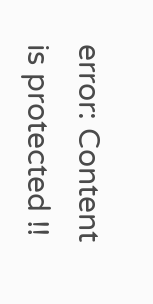error: Content is protected !!